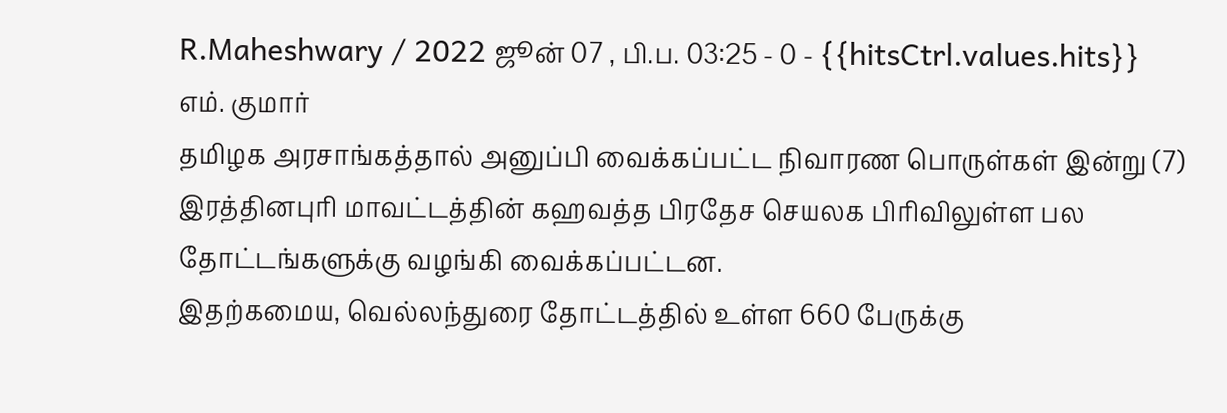R.Maheshwary / 2022 ஜூன் 07 , பி.ப. 03:25 - 0 - {{hitsCtrl.values.hits}}
எம். குமார்
தமிழக அரசாங்கத்தால் அனுப்பி வைக்கப்பட்ட நிவாரண பொருள்கள் இன்று (7) இரத்தினபுரி மாவட்டத்தின் கஹவத்த பிரதேச செயலக பிரிவிலுள்ள பல தோட்டங்களுக்கு வழங்கி வைக்கப்பட்டன.
இதற்கமைய, வெல்லந்துரை தோட்டத்தில் உள்ள 660 பேருக்கு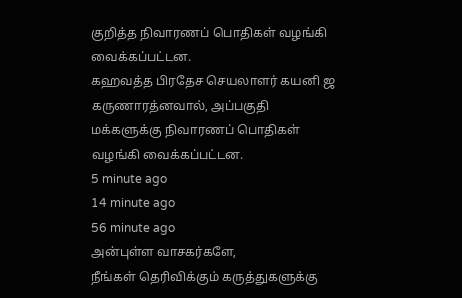குறித்த நிவாரணப் பொதிகள் வழங்கி வைக்கப்பட்டன.
கஹவத்த பிரதேச செயலாளர் கயனி ஜ கருணாரத்னவால், அப்பகுதி மக்களுக்கு நிவாரணப் பொதிகள் வழங்கி வைக்கப்பட்டன.
5 minute ago
14 minute ago
56 minute ago
அன்புள்ள வாசகர்களே,
நீங்கள் தெரிவிக்கும் கருத்துகளுக்கு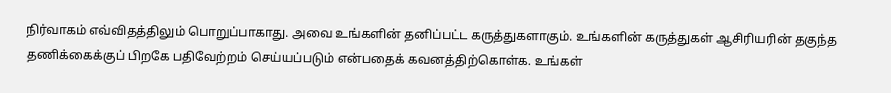நிர்வாகம் எவ்விதத்திலும் பொறுப்பாகாது. அவை உங்களின் தனிப்பட்ட கருத்துகளாகும். உங்களின் கருத்துகள் ஆசிரியரின் தகுந்த தணிக்கைக்குப் பிறகே பதிவேற்றம் செய்யப்படும் என்பதைக் கவனத்திற்கொள்க. உங்கள்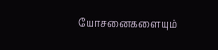யோசனைகளையும்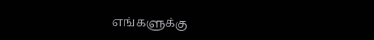எங்களுக்கு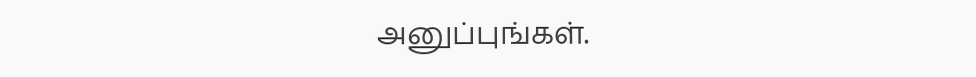அனுப்புங்கள்.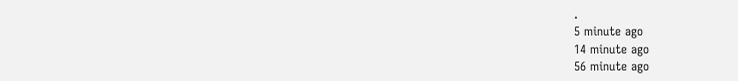.
5 minute ago
14 minute ago
56 minute ago